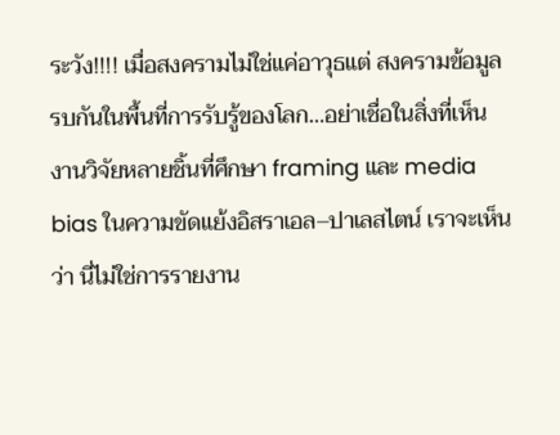ระวัง!!!! เมื่อสงครามไม่ใช่แค่อาวุธแต่ สงครามข้อมูล รบกันในพื้นที่การรับรู้ของโลก…อย่าเชื่อในสิ่งที่เห็น
งานวิจัยหลายชิ้นที่ศึกษา framing และ media bias ในความขัดแย้งอิสราเอล–ปาเลสไตน์ เราจะเห็นว่า นี่ไม่ใช่การรายงาน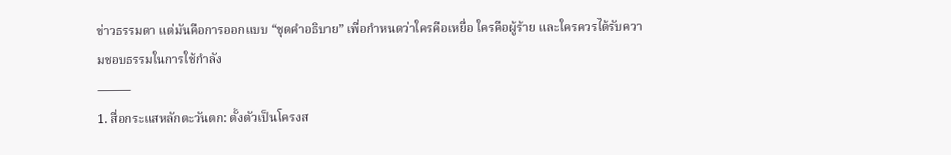ข่าวธรรมดา แต่มันคือการออกแบบ “ชุดคำอธิบาย” เพื่อกำหนดว่าใครคือเหยื่อ ใครคือผู้ร้าย และใครควรได้รับความชอบธรรมในการใช้กำลัง
⸻
1. สื่อกระแสหลักตะวันตก: ตั้งตัวเป็นโครงส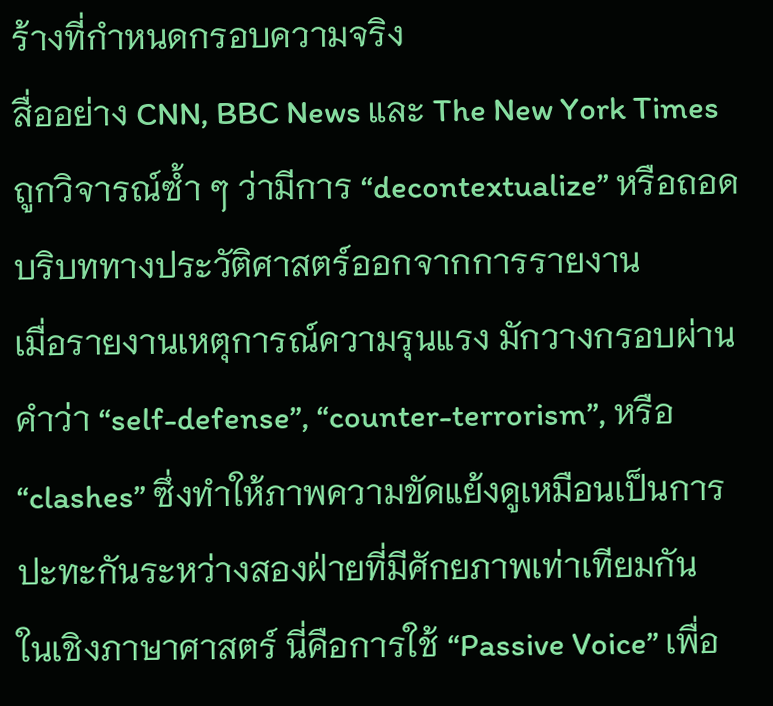ร้างที่กำหนดกรอบความจริง
สื่ออย่าง CNN, BBC News และ The New York Times ถูกวิจารณ์ซ้ำ ๆ ว่ามีการ “decontextualize” หรือถอดบริบททางประวัติศาสตร์ออกจากการรายงาน
เมื่อรายงานเหตุการณ์ความรุนแรง มักวางกรอบผ่านคำว่า “self-defense”, “counter-terrorism”, หรือ “clashes” ซึ่งทำให้ภาพความขัดแย้งดูเหมือนเป็นการปะทะกันระหว่างสองฝ่ายที่มีศักยภาพเท่าเทียมกัน
ในเชิงภาษาศาสตร์ นี่คือการใช้ “Passive Voice” เพื่อ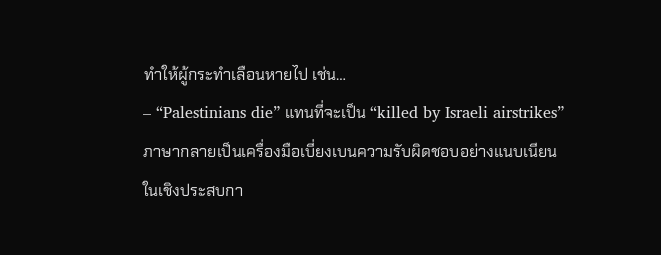ทำให้ผู้กระทำเลือนหายไป เช่น…
– “Palestinians die” แทนที่จะเป็น “killed by Israeli airstrikes”
ภาษากลายเป็นเครื่องมือเบี่ยงเบนความรับผิดชอบอย่างแนบเนียน
ในเชิงประสบกา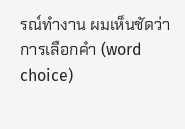รณ์ทำงาน ผมเห็นชัดว่า การเลือกคำ (word choice)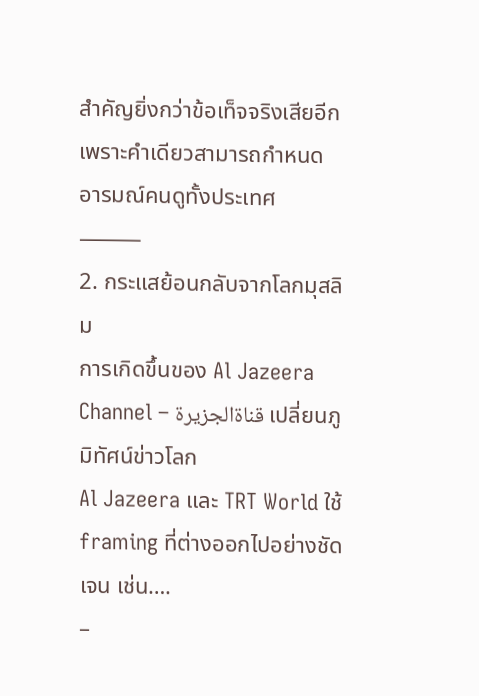สำคัญยิ่งกว่าข้อเท็จจริงเสียอีก เพราะคำเดียวสามารถกำหนดอารมณ์คนดูทั้งประเทศ
⸻
2. กระแสย้อนกลับจากโลกมุสลิม
การเกิดขึ้นของ Al Jazeera Channel – قناةالجزيرة เปลี่ยนภูมิทัศน์ข่าวโลก
Al Jazeera และ TRT World ใช้ framing ที่ต่างออกไปอย่างชัดเจน เช่น….
–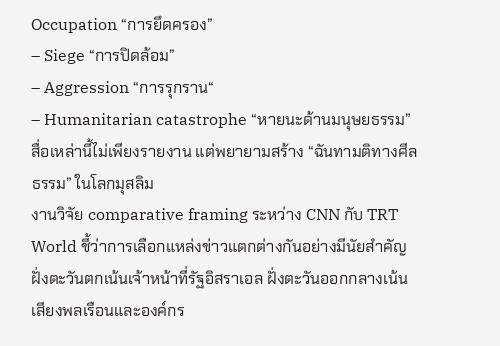Occupation “การยึดครอง”
– Siege “การปิดล้อม”
– Aggression “การรุกราน“
– Humanitarian catastrophe “หายนะด้านมนุษยธรรม”
สื่อเหล่านี้ไม่เพียงรายงาน แต่พยายามสร้าง “ฉันทามติทางศีลธรรม” ในโลกมุสลิม
งานวิจัย comparative framing ระหว่าง CNN กับ TRT World ชี้ว่าการเลือกแหล่งข่าวแตกต่างกันอย่างมีนัยสำคัญ ฝั่งตะวันตกเน้นเจ้าหน้าที่รัฐอิสราเอล ฝั่งตะวันออกกลางเน้นเสียงพลเรือนและองค์กร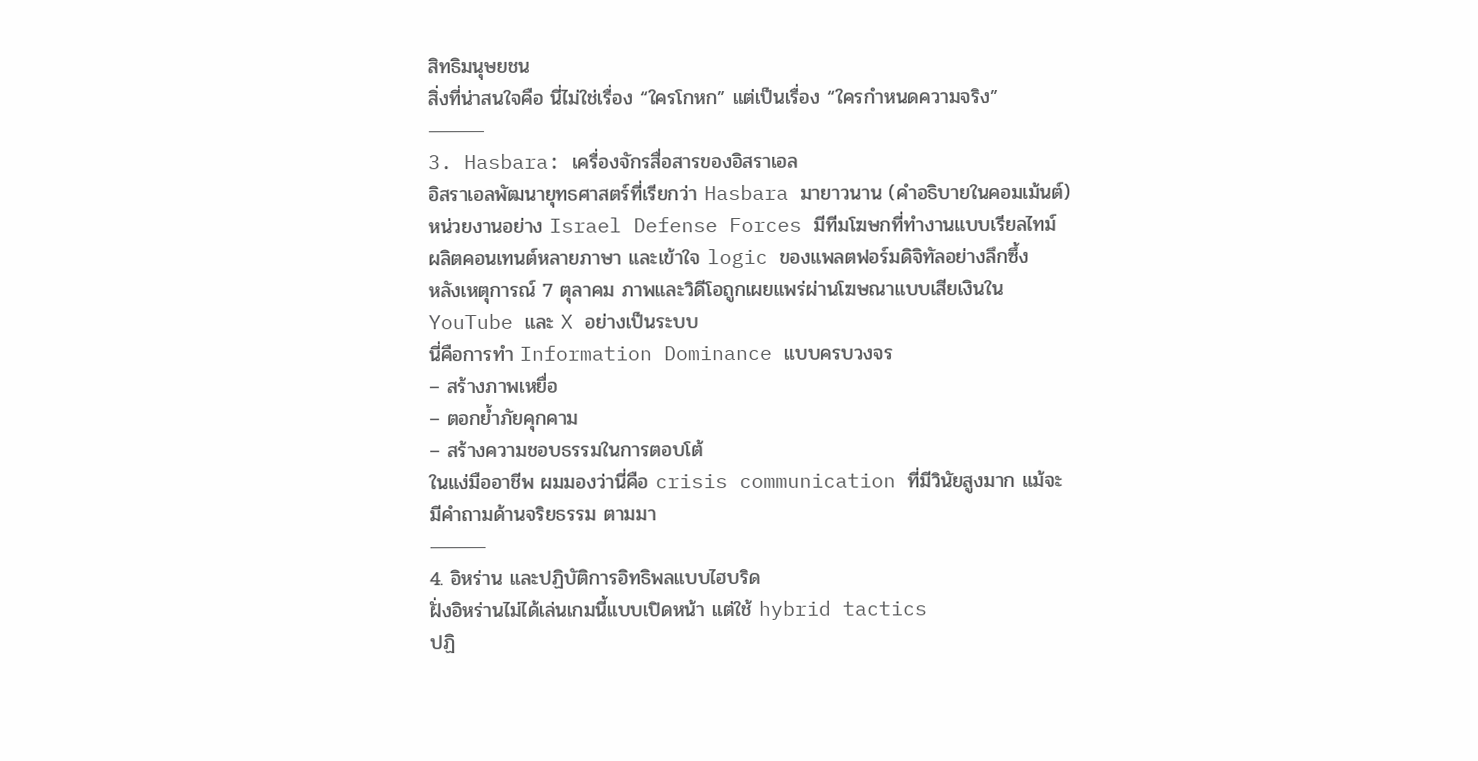สิทธิมนุษยชน
สิ่งที่น่าสนใจคือ นี่ไม่ใช่เรื่อง “ใครโกหก” แต่เป็นเรื่อง “ใครกำหนดความจริง”
⸻
3. Hasbara: เครื่องจักรสื่อสารของอิสราเอล
อิสราเอลพัฒนายุทธศาสตร์ที่เรียกว่า Hasbara มายาวนาน (คำอธิบายในคอมเม้นต์)
หน่วยงานอย่าง Israel Defense Forces มีทีมโฆษกที่ทำงานแบบเรียลไทม์ ผลิตคอนเทนต์หลายภาษา และเข้าใจ logic ของแพลตฟอร์มดิจิทัลอย่างลึกซึ้ง
หลังเหตุการณ์ 7 ตุลาคม ภาพและวิดีโอถูกเผยแพร่ผ่านโฆษณาแบบเสียเงินใน YouTube และ X อย่างเป็นระบบ
นี่คือการทำ Information Dominance แบบครบวงจร
– สร้างภาพเหยื่อ
– ตอกย้ำภัยคุกคาม
– สร้างความชอบธรรมในการตอบโต้
ในแง่มืออาชีพ ผมมองว่านี่คือ crisis communication ที่มีวินัยสูงมาก แม้จะมีคำถามด้านจริยธรรม ตามมา
⸻
4. อิหร่าน และปฏิบัติการอิทธิพลแบบไฮบริด
ฝั่งอิหร่านไม่ได้เล่นเกมนี้แบบเปิดหน้า แต่ใช้ hybrid tactics
ปฏิ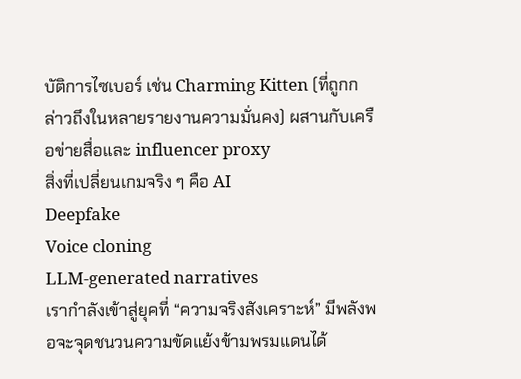บัติการไซเบอร์ เช่น Charming Kitten (ที่ถูกกล่าวถึงในหลายรายงานความมั่นคง) ผสานกับเครือข่ายสื่อและ influencer proxy
สิ่งที่เปลี่ยนเกมจริง ๆ คือ AI
Deepfake
Voice cloning
LLM-generated narratives
เรากำลังเข้าสู่ยุคที่ “ความจริงสังเคราะห์” มีพลังพอจะจุดชนวนความขัดแย้งข้ามพรมแดนได้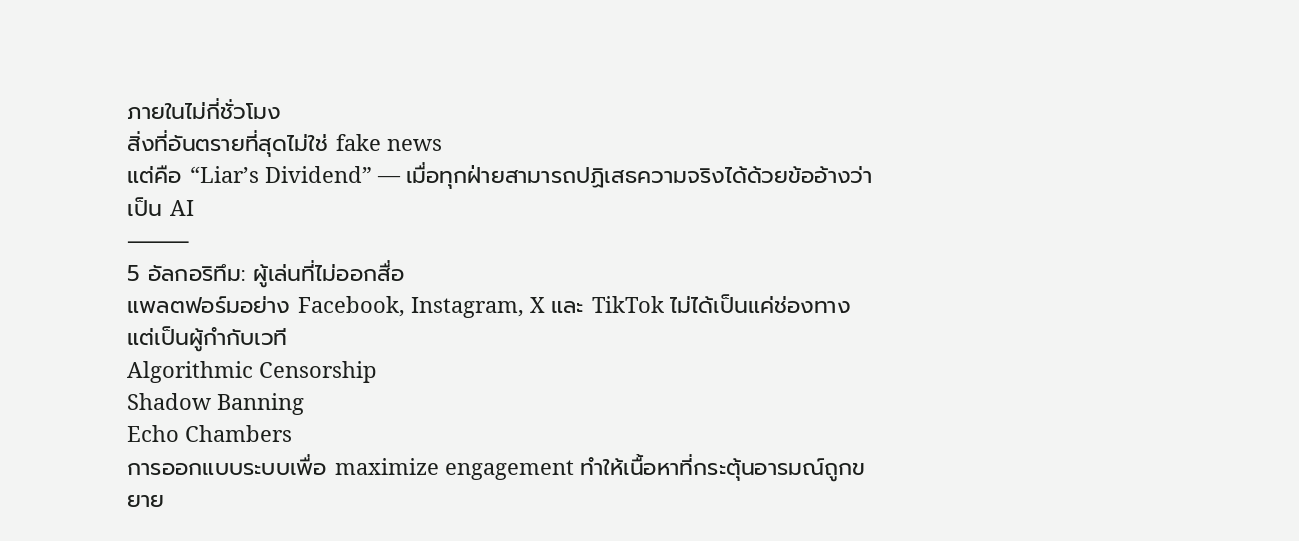ภายในไม่กี่ชั่วโมง
สิ่งที่อันตรายที่สุดไม่ใช่ fake news
แต่คือ “Liar’s Dividend” — เมื่อทุกฝ่ายสามารถปฏิเสธความจริงได้ด้วยข้ออ้างว่าเป็น AI
⸻
5 อัลกอริทึม: ผู้เล่นที่ไม่ออกสื่อ
แพลตฟอร์มอย่าง Facebook, Instagram, X และ TikTok ไม่ได้เป็นแค่ช่องทาง แต่เป็นผู้กำกับเวที
Algorithmic Censorship
Shadow Banning
Echo Chambers
การออกแบบระบบเพื่อ maximize engagement ทำให้เนื้อหาที่กระตุ้นอารมณ์ถูกขยาย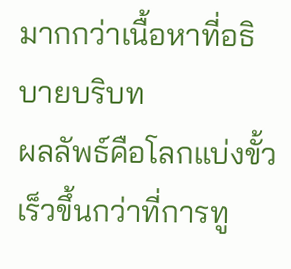มากกว่าเนื้อหาที่อธิบายบริบท
ผลลัพธ์คือโลกแบ่งขั้วเร็วขึ้นกว่าที่การทู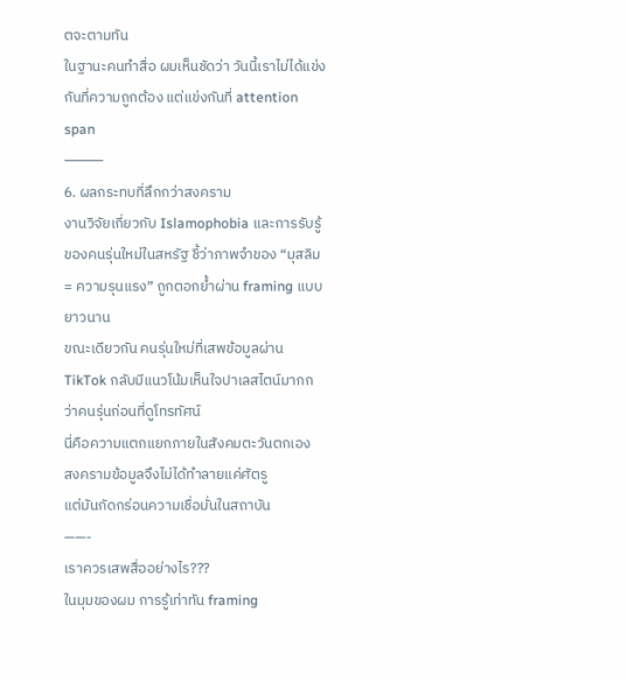ตจะตามทัน
ในฐานะคนทำสื่อ ผมเห็นชัดว่า วันนี้เราไม่ได้แข่งกันที่ความถูกต้อง แต่แข่งกันที่ attention span
⸻
6. ผลกระทบที่ลึกกว่าสงคราม
งานวิจัยเกี่ยวกับ Islamophobia และการรับรู้ของคนรุ่นใหม่ในสหรัฐ ชี้ว่าภาพจำของ “มุสลิม = ความรุนแรง” ถูกตอกย้ำผ่าน framing แบบยาวนาน
ขณะเดียวกัน คนรุ่นใหม่ที่เสพข้อมูลผ่าน TikTok กลับมีแนวโน้มเห็นใจปาเลสไตน์มากกว่าคนรุ่นก่อนที่ดูโทรทัศน์
นี่คือความแตกแยกภายในสังคมตะวันตกเอง
สงครามข้อมูลจึงไม่ได้ทำลายแค่ศัตรู
แต่มันกัดกร่อนความเชื่อมั่นในสถาบัน
——-
เราควรเสพสื่ออย่างไร???
ในมุมของผม การรู้เท่าทัน framing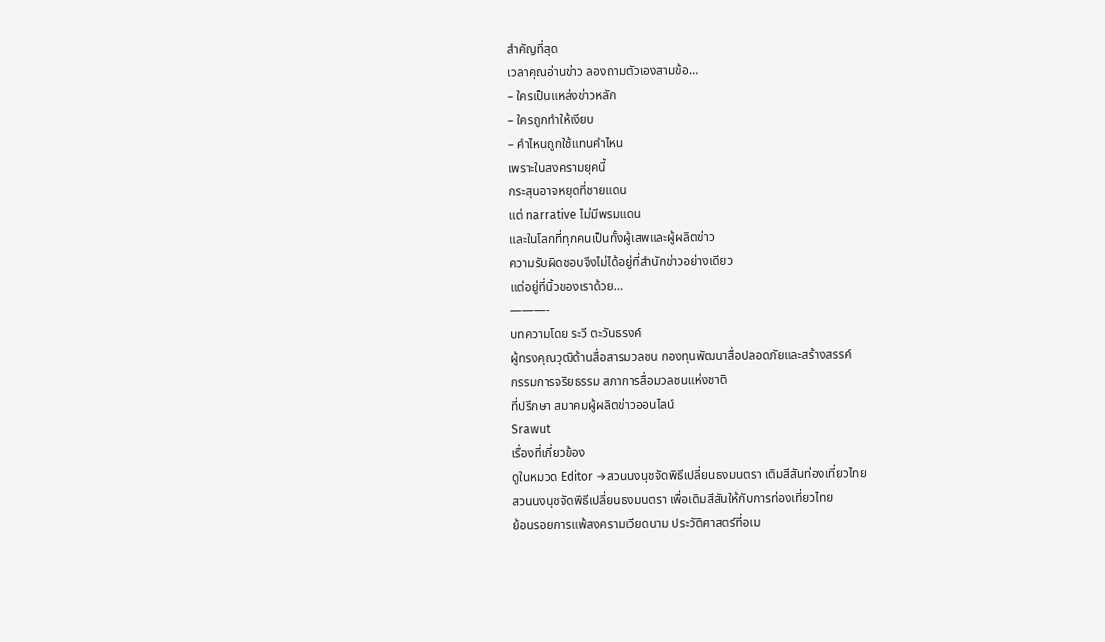สำคัญที่สุด
เวลาคุณอ่านข่าว ลองถามตัวเองสามข้อ…
– ใครเป็นแหล่งข่าวหลัก
– ใครถูกทำให้เงียบ
– คำไหนถูกใช้แทนคำไหน
เพราะในสงครามยุคนี้
กระสุนอาจหยุดที่ชายแดน
แต่ narrative ไม่มีพรมแดน
และในโลกที่ทุกคนเป็นทั้งผู้เสพและผู้ผลิตข่าว
ความรับผิดชอบจึงไม่ได้อยู่ที่สำนักข่าวอย่างเดียว
แต่อยู่ที่นิ้วของเราด้วย…
———-
บทความโดย ระวี ตะวันธรงค์
ผู้ทรงคุณวุฒิด้านสื่อสารมวลชน กองทุนพัฒนาสื่อปลอดภัยและสร้างสรรค์
กรรมการจริยธรรม สภาการสื่อมวลชนแห่งชาติ
ที่ปรึกษา สมาคมผู้ผลิตข่าวออนไลน์
Srawut
เรื่องที่เกี่ยวข้อง
ดูในหมวด Editor →สวนนงนุชจัดพิธีเปลี่ยนธงมนตรา เติมสีสันท่องเที่ยวไทย
สวนนงนุชจัดพิธีเปลี่ยนธงมนตรา เพื่อเติมสีสันให้กับการท่องเที่ยวไทย
ย้อนรอยการแพ้สงครามเวียดนาม ประวัติศาสตร์ที่อเม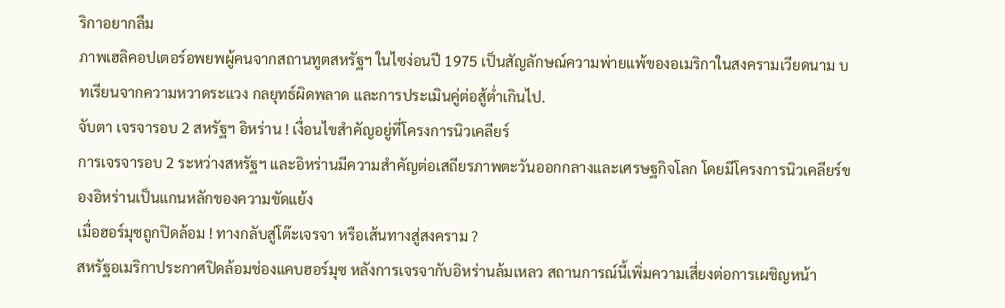ริกาอยากลืม
ภาพเฮลิคอปเตอร์อพยพผู้คนจากสถานทูตสหรัฐฯ ในไซง่อนปี 1975 เป็นสัญลักษณ์ความพ่ายแพ้ของอเมริกาในสงครามเวียดนาม บทเรียนจากความหวาดระแวง กลยุทธ์ผิดพลาด และการประเมินคู่ต่อสู้ต่ำเกินไป.
จับตา เจรจารอบ 2 สหรัฐฯ อิหร่าน ! เงื่อนไขสำคัญอยู่ที่โครงการนิวเคลียร์
การเจรจารอบ 2 ระหว่างสหรัฐฯ และอิหร่านมีความสำคัญต่อเสถียรภาพตะวันออกกลางและเศรษฐกิจโลก โดยมีโครงการนิวเคลียร์ของอิหร่านเป็นแกนหลักของความขัดแย้ง
เมื่อฮอร์มุซถูกปิดล้อม ! ทางกลับสู่โต๊ะเจรจา หรือเส้นทางสู่สงคราม ?
สหรัฐอเมริกาประกาศปิดล้อมช่องแคบฮอร์มุซ หลังการเจรจากับอิหร่านล้มเหลว สถานการณ์นี้เพิ่มความเสี่ยงต่อการเผชิญหน้า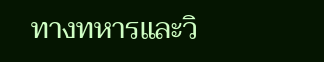ทางทหารและวิ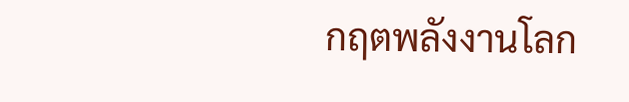กฤตพลังงานโลก